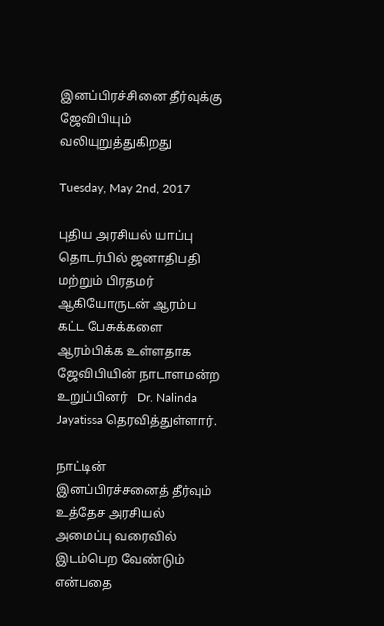இனப்பிரச்சினை தீர்வுக்கு ஜேவிபியும்  வலியுறுத்துகிறது

Tuesday, May 2nd, 2017

புதிய அரசியல் யாப்பு தொடர்பில் ஜனாதிபதி மற்றும் பிரதமர் ஆகியோருடன் ஆரம்ப கட்ட பேசுக்களை  ஆரம்பிக்க உள்ளதாக ஜேவிபியின் நாடாளமன்ற உறுப்பினர்   Dr. Nalinda Jayatissa தெரவித்துள்ளார்.

நாட்டின் இனப்பிரச்சனைத் தீர்வும் உத்தேச அரசியல் அமைப்பு வரைவில் இடம்பெற வேண்டும் என்பதை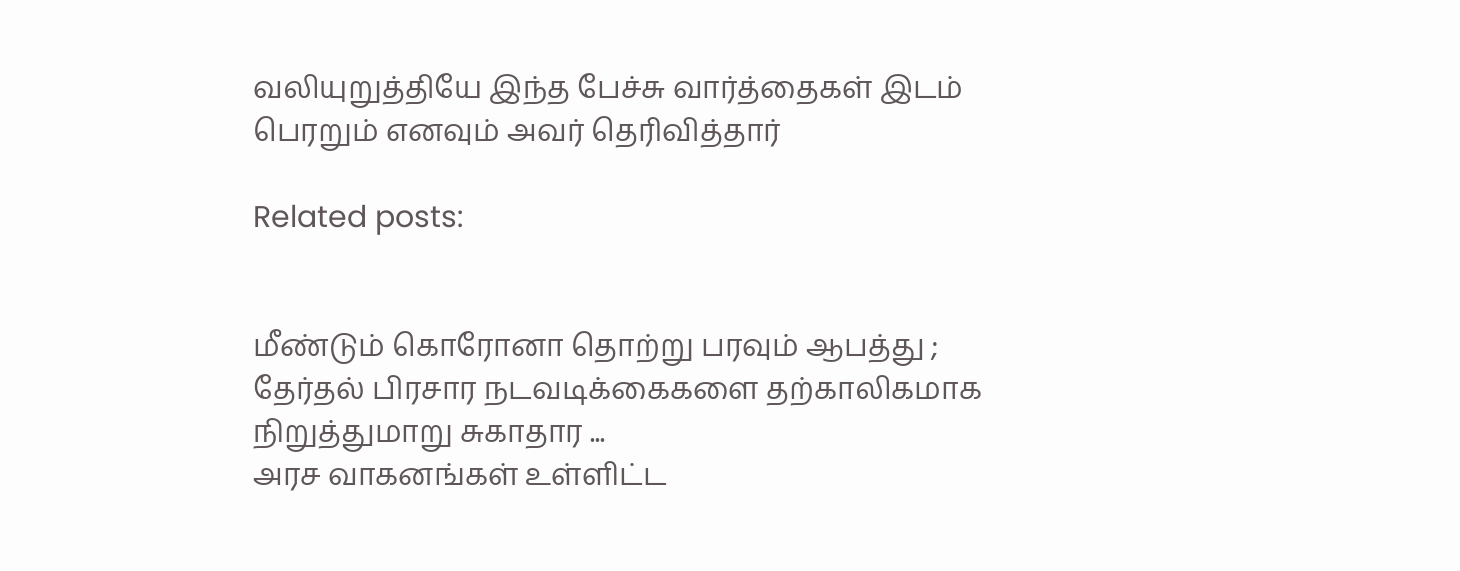வலியுறுத்தியே இந்த பேச்சு வார்த்தைகள் இடம் பெரறும் எனவும் அவர் தெரிவித்தார்

Related posts:


மீண்டும் கொரோனா தொற்று பரவும் ஆபத்து ; தேர்தல் பிரசார நடவடிக்கைகளை தற்காலிகமாக நிறுத்துமாறு சுகாதார ...
அரச வாகனங்கள் உள்ளிட்ட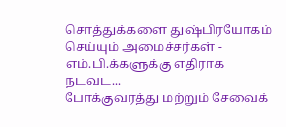சொத்துக்களை துஷ்பிரயோகம் செய்யும் அமைச்சர்கள் - எம்.பி.க்களுக்கு எதிராக நடவட...
போக்குவரத்து மற்றும் சேவைக்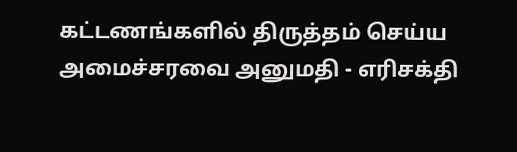கட்டணங்களில் திருத்தம் செய்ய அமைச்சரவை அனுமதி - எரிசக்தி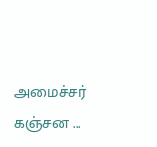அமைச்சர் கஞ்சன ...